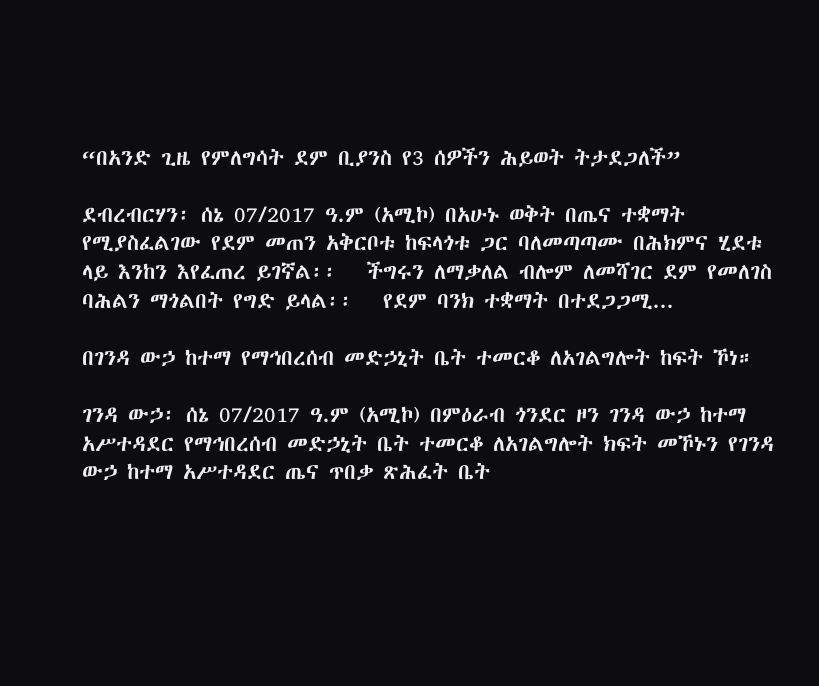“በአንድ ጊዜ የምለግሳት ደም ቢያንስ የ3 ሰዎችን ሕይወት ትታደጋለች”

ደብረብርሃን፡ ሰኔ 07/2017 ዓ.ም (አሚኮ) በአሁኑ ወቅት በጤና ተቋማት የሚያስፈልገው የደም መጠን አቅርቦቱ ከፍላጎቱ ጋር ባለመጣጣሙ በሕክምና ሂደቱ ላይ እንከን እየፈጠረ ይገኛል፡፡   ችግሩን ለማቃለል ብሎም ለመሻገር ደም የመለገስ ባሕልን ማጎልበት የግድ ይላል፡፡   የደም ባንክ ተቋማት በተደጋጋሚ...

በገንዳ ውኃ ከተማ የማኅበረሰብ መድኃኒት ቤት ተመርቆ ለአገልግሎት ከፍት ኾነ።

ገንዳ ውኃ፡ ሰኔ 07/2017 ዓ.ም (አሚኮ) በምዕራብ ጎንደር ዞን ገንዳ ውኃ ከተማ አሥተዳደር የማኅበረሰብ መድኃኒት ቤት ተመርቆ ለአገልግሎት ክፍት መኾኑን የገንዳ ውኃ ከተማ አሥተዳደር ጤና ጥበቃ ጽሕፈት ቤት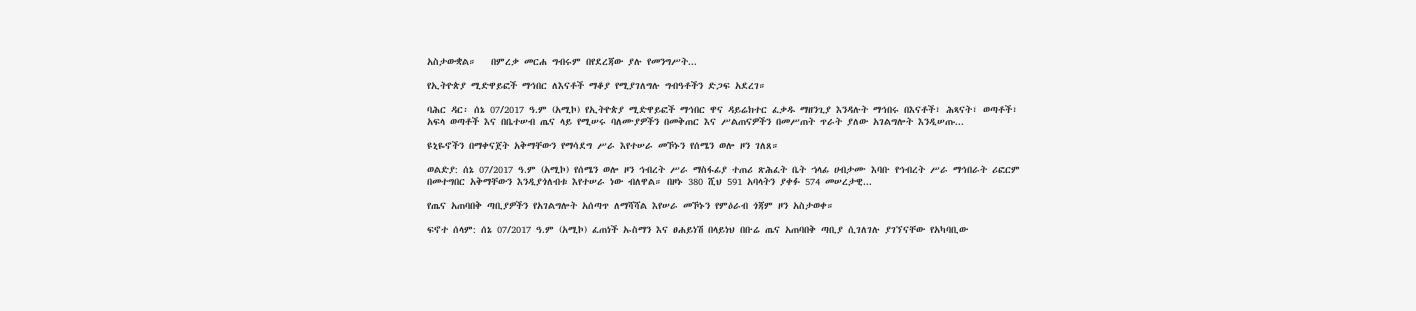አስታውቋል።   በምረቃ መርሐ ግብሩም በየደረጃው ያሉ የመንግሥት...

የኢትዮጵያ ሚድዋይፎች ማኅበር ለእናቶች ማቆያ የሚያገለግሉ ግብዓቶችን ድጋፍ አደረገ።

ባሕር ዳር፡ ሰኔ 07/2017 ዓ.ም (አሚኮ) የኢትዮጵያ ሚድዋይፎች ማኅበር ዋና ዳይሬክተር ፈቃዱ ማዘንጊያ እንዳሉት ማኅበሩ በእናቶች፣ ሕጻናት፣ ወጣቶች፣ አፍላ ወጣቶች እና በቤተሠብ ጤና ላይ የሚሠሩ ባለሙያዎችን በመቅጠር እና ሥልጠናዎችን በመሥጠት ጥራት ያለው አገልግሎት እንዲሠጡ...

ዩኒዬኖችን በማቀናጀት አቅማቸውን የማሳደግ ሥራ እየተሠራ መኾኑን የሰሜን ወሎ ዞን ገለጸ።

ወልድያ: ሰኔ 07/2017 ዓ.ም (አሚኮ) የሰሜን ወሎ ዞን ኅብረት ሥራ ማስፋፊያ ተጠሪ ጽሕፈት ቤት ኀላፊ ሀብታሙ እባቡ የኅብረት ሥራ ማኅበራት ሪፎርም በመተግበር አቅማቸውን እንዲያጎለብቱ እየተሠራ ነው ብለዋል። በዞኑ 380 ሺህ 591 አባላትን ያቀፉ 574 መሠረታዊ...

የጤና አጠባበቅ ጣቢያዎችን የአገልግሎት አሰጣጥ ለማሻሻል እየሠራ መኾኑን የምዕራብ ጎጃም ዞን አስታወቀ።

ፍኖተ ሰላም: ሰኔ 07/2017 ዓ.ም (አሚኮ) ፈጠነች ኡስማን እና ፀሐይነሽ በላይነህ በቡሬ ጤና አጠባበቅ ጣቢያ ሲገለገሉ ያገኘናቸው የአካባቢው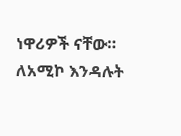ነዋሪዎች ናቸው። ለአሚኮ እንዳሉት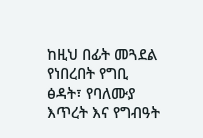ከዚህ በፊት መጓደል የነበረበት የግቢ ፅዳት፣ የባለሙያ እጥረት እና የግብዓት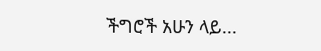ችግሮች አሁን ላይ...